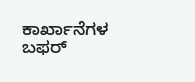ಕಾರ್ಖಾನೆಗಳ ಬಫರ್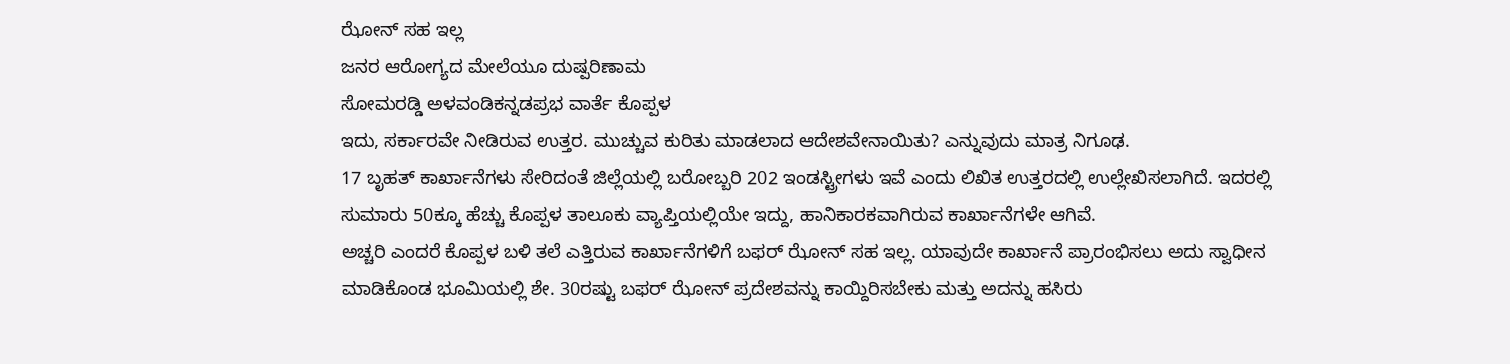ಝೋನ್ ಸಹ ಇಲ್ಲ
ಜನರ ಆರೋಗ್ಯದ ಮೇಲೆಯೂ ದುಷ್ಪರಿಣಾಮ
ಸೋಮರಡ್ಡಿ ಅಳವಂಡಿಕನ್ನಡಪ್ರಭ ವಾರ್ತೆ ಕೊಪ್ಪಳ
ಇದು, ಸರ್ಕಾರವೇ ನೀಡಿರುವ ಉತ್ತರ. ಮುಚ್ಚುವ ಕುರಿತು ಮಾಡಲಾದ ಆದೇಶವೇನಾಯಿತು? ಎನ್ನುವುದು ಮಾತ್ರ ನಿಗೂಢ.
17 ಬೃಹತ್ ಕಾರ್ಖಾನೆಗಳು ಸೇರಿದಂತೆ ಜಿಲ್ಲೆಯಲ್ಲಿ ಬರೋಬ್ಬರಿ 202 ಇಂಡಸ್ಟ್ರೀಗಳು ಇವೆ ಎಂದು ಲಿಖಿತ ಉತ್ತರದಲ್ಲಿ ಉಲ್ಲೇಖಿಸಲಾಗಿದೆ. ಇದರಲ್ಲಿ ಸುಮಾರು 50ಕ್ಕೂ ಹೆಚ್ಚು ಕೊಪ್ಪಳ ತಾಲೂಕು ವ್ಯಾಪ್ತಿಯಲ್ಲಿಯೇ ಇದ್ದು, ಹಾನಿಕಾರಕವಾಗಿರುವ ಕಾರ್ಖಾನೆಗಳೇ ಆಗಿವೆ.
ಅಚ್ಚರಿ ಎಂದರೆ ಕೊಪ್ಪಳ ಬಳಿ ತಲೆ ಎತ್ತಿರುವ ಕಾರ್ಖಾನೆಗಳಿಗೆ ಬಫರ್ ಝೋನ್ ಸಹ ಇಲ್ಲ. ಯಾವುದೇ ಕಾರ್ಖಾನೆ ಪ್ರಾರಂಭಿಸಲು ಅದು ಸ್ವಾಧೀನ ಮಾಡಿಕೊಂಡ ಭೂಮಿಯಲ್ಲಿ ಶೇ. 30ರಷ್ಟು ಬಫರ್ ಝೋನ್ ಪ್ರದೇಶವನ್ನು ಕಾಯ್ದಿರಿಸಬೇಕು ಮತ್ತು ಅದನ್ನು ಹಸಿರು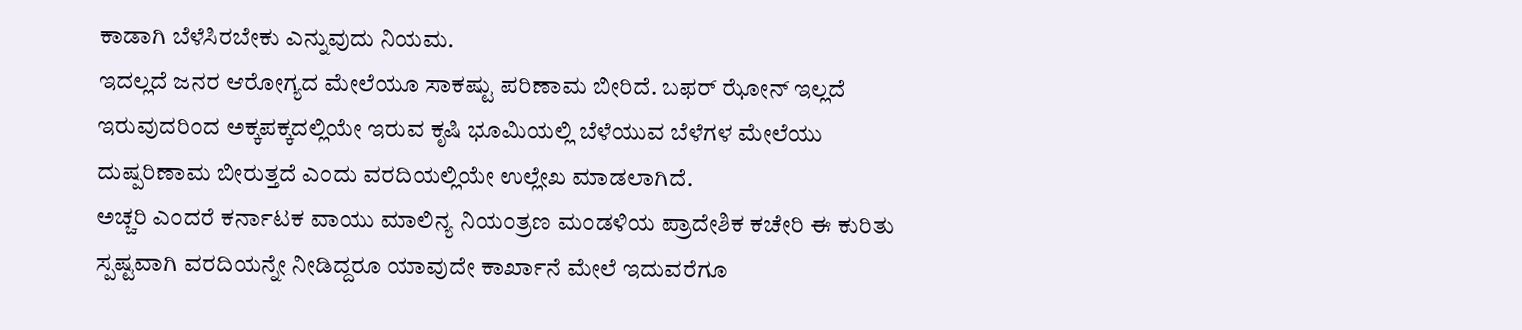ಕಾಡಾಗಿ ಬೆಳೆಸಿರಬೇಕು ಎನ್ನುವುದು ನಿಯಮ.
ಇದಲ್ಲದೆ ಜನರ ಆರೋಗ್ಯದ ಮೇಲೆಯೂ ಸಾಕಷ್ಟು ಪರಿಣಾಮ ಬೀರಿದೆ. ಬಫರ್ ಝೋನ್ ಇಲ್ಲದೆ ಇರುವುದರಿಂದ ಅಕ್ಕಪಕ್ಕದಲ್ಲಿಯೇ ಇರುವ ಕೃಷಿ ಭೂಮಿಯಲ್ಲಿ ಬೆಳೆಯುವ ಬೆಳೆಗಳ ಮೇಲೆಯು ದುಷ್ಪರಿಣಾಮ ಬೀರುತ್ತದೆ ಎಂದು ವರದಿಯಲ್ಲಿಯೇ ಉಲ್ಲೇಖ ಮಾಡಲಾಗಿದೆ.
ಅಚ್ಚರಿ ಎಂದರೆ ಕರ್ನಾಟಕ ವಾಯು ಮಾಲಿನ್ಯ ನಿಯಂತ್ರಣ ಮಂಡಳಿಯ ಪ್ರಾದೇಶಿಕ ಕಚೇರಿ ಈ ಕುರಿತು ಸ್ಪಷ್ಟವಾಗಿ ವರದಿಯನ್ನೇ ನೀಡಿದ್ದರೂ ಯಾವುದೇ ಕಾರ್ಖಾನೆ ಮೇಲೆ ಇದುವರೆಗೂ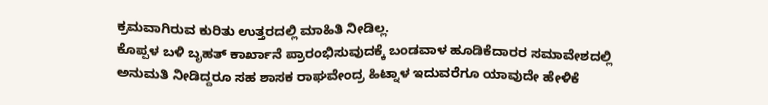ಕ್ರಮವಾಗಿರುವ ಕುರಿತು ಉತ್ತರದಲ್ಲಿ ಮಾಹಿತಿ ನೀಡಿಲ್ಲ.
ಕೊಪ್ಪಳ ಬಳಿ ಬೃಹತ್ ಕಾರ್ಖಾನೆ ಪ್ರಾರಂಭಿಸುವುದಕ್ಕೆ ಬಂಡವಾಳ ಹೂಡಿಕೆದಾರರ ಸಮಾವೇಶದಲ್ಲಿ ಅನುಮತಿ ನೀಡಿದ್ದರೂ ಸಹ ಶಾಸಕ ರಾಘವೇಂದ್ರ ಹಿಟ್ನಾಳ ಇದುವರೆಗೂ ಯಾವುದೇ ಹೇಳಿಕೆ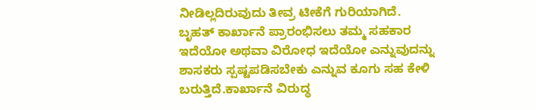ನೀಡಿಲ್ಲದಿರುವುದು ತೀವ್ರ ಟೀಕೆಗೆ ಗುರಿಯಾಗಿದೆ.
ಬೃಹತ್ ಕಾರ್ಖಾನೆ ಪ್ರಾರಂಭಿಸಲು ತಮ್ಮ ಸಹಕಾರ ಇದೆಯೋ ಅಥವಾ ವಿರೋಧ ಇದೆಯೋ ಎನ್ನುವುದನ್ನು ಶಾಸಕರು ಸ್ಪಷ್ಟಪಡಿಸಬೇಕು ಎನ್ನುವ ಕೂಗು ಸಹ ಕೇಳಿ ಬರುತ್ತಿದೆ.ಕಾರ್ಖಾನೆ ವಿರುದ್ಧ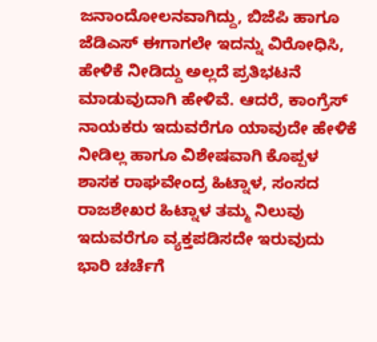ಜನಾಂದೋಲನವಾಗಿದ್ದು, ಬಿಜೆಪಿ ಹಾಗೂ ಜೆಡಿಎಸ್ ಈಗಾಗಲೇ ಇದನ್ನು ವಿರೋಧಿಸಿ, ಹೇಳಿಕೆ ನೀಡಿದ್ದು ಅಲ್ಲದೆ ಪ್ರತಿಭಟನೆ ಮಾಡುವುದಾಗಿ ಹೇಳಿವೆ. ಆದರೆ, ಕಾಂಗ್ರೆಸ್ ನಾಯಕರು ಇದುವರೆಗೂ ಯಾವುದೇ ಹೇಳಿಕೆ ನೀಡಿಲ್ಲ ಹಾಗೂ ವಿಶೇಷವಾಗಿ ಕೊಪ್ಪಳ ಶಾಸಕ ರಾಘವೇಂದ್ರ ಹಿಟ್ನಾಳ, ಸಂಸದ ರಾಜಶೇಖರ ಹಿಟ್ನಾಳ ತಮ್ಮ ನಿಲುವು ಇದುವರೆಗೂ ವ್ಯಕ್ತಪಡಿಸದೇ ಇರುವುದು ಭಾರಿ ಚರ್ಚೆಗೆ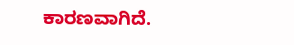ಕಾರಣವಾಗಿದೆ.